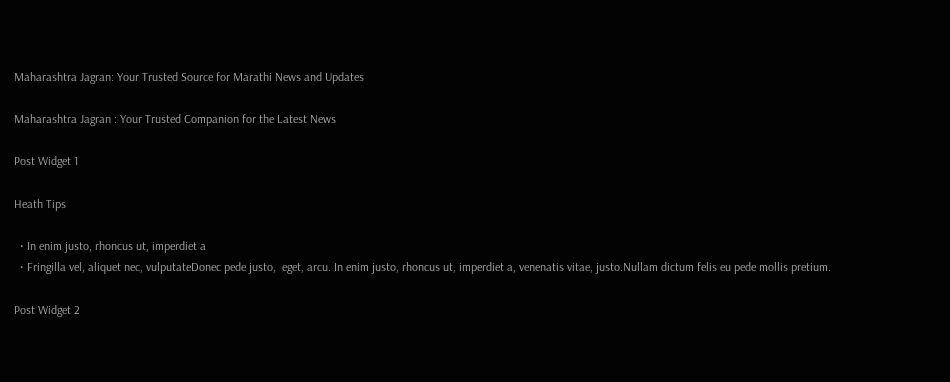Maharashtra Jagran: Your Trusted Source for Marathi News and Updates

Maharashtra Jagran : Your Trusted Companion for the Latest News

Post Widget 1

Heath Tips

  • In enim justo, rhoncus ut, imperdiet a
  • Fringilla vel, aliquet nec, vulputateDonec pede justo,  eget, arcu. In enim justo, rhoncus ut, imperdiet a, venenatis vitae, justo.Nullam dictum felis eu pede mollis pretium.

Post Widget 2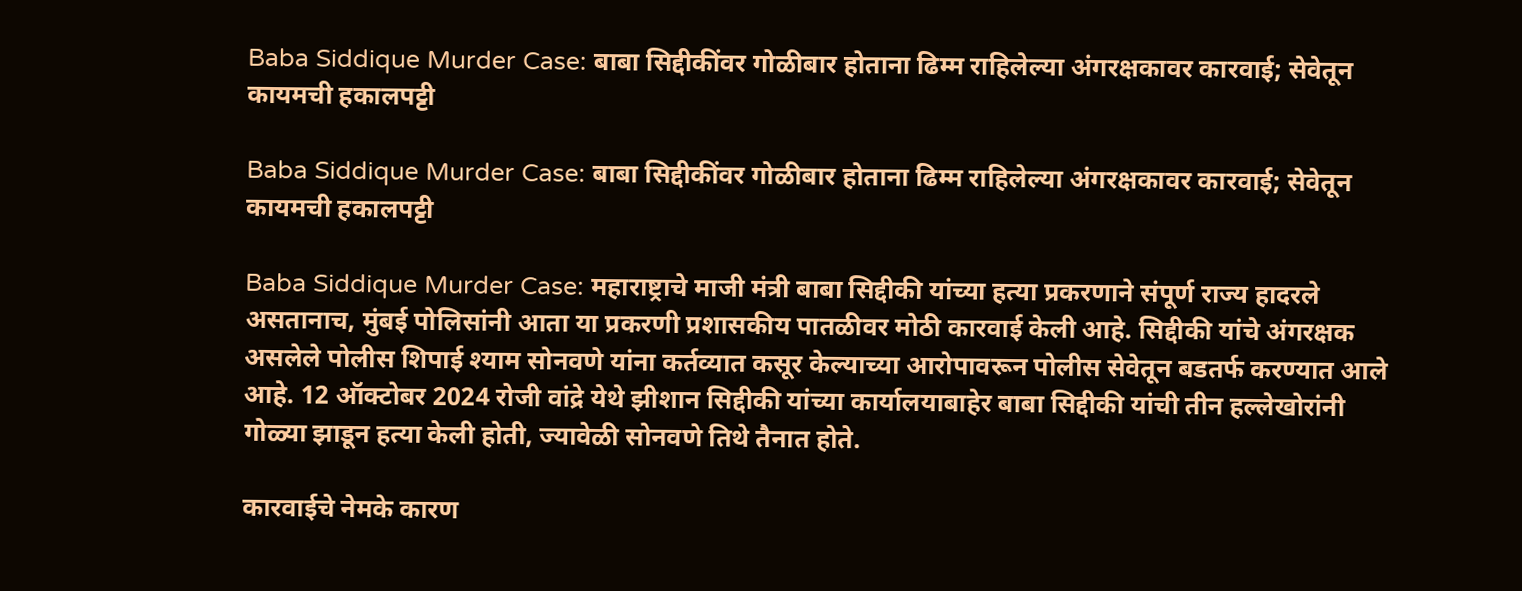Baba Siddique Murder Case: बाबा सिद्दीकींवर गोळीबार होताना ढिम्म राहिलेल्या अंगरक्षकावर कारवाई; सेवेतून कायमची हकालपट्टी

Baba Siddique Murder Case: बाबा सिद्दीकींवर गोळीबार होताना ढिम्म राहिलेल्या अंगरक्षकावर कारवाई; सेवेतून कायमची हकालपट्टी

Baba Siddique Murder Case: महाराष्ट्राचे माजी मंत्री बाबा सिद्दीकी यांच्या हत्या प्रकरणाने संपूर्ण राज्य हादरले असतानाच, मुंबई पोलिसांनी आता या प्रकरणी प्रशासकीय पातळीवर मोठी कारवाई केली आहे. सिद्दीकी यांचे अंगरक्षक असलेले पोलीस शिपाई श्याम सोनवणे यांना कर्तव्यात कसूर केल्याच्या आरोपावरून पोलीस सेवेतून बडतर्फ करण्यात आले आहे. 12 ऑक्टोबर 2024 रोजी वांद्रे येथे झीशान सिद्दीकी यांच्या कार्यालयाबाहेर बाबा सिद्दीकी यांची तीन हल्लेखोरांनी गोळ्या झाडून हत्या केली होती, ज्यावेळी सोनवणे तिथे तैनात होते.

कारवाईचे नेमके कारण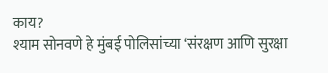काय?
श्याम सोनवणे हे मुंबई पोलिसांच्या ‘संरक्षण आणि सुरक्षा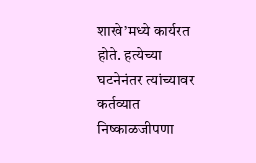शाखे’मध्ये कार्यरत होते. हत्येच्या घटनेनंतर त्यांच्यावर कर्तव्यात निष्काळजीपणा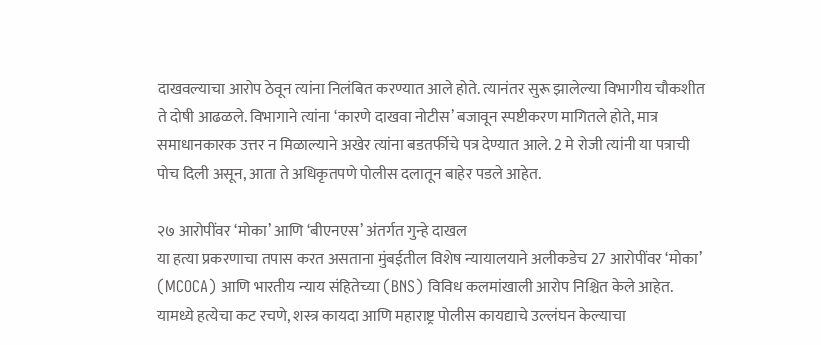दाखवल्याचा आरोप ठेवून त्यांना निलंबित करण्यात आले होते. त्यानंतर सुरू झालेल्या विभागीय चौकशीत ते दोषी आढळले. विभागाने त्यांना ‘कारणे दाखवा नोटीस’ बजावून स्पष्टीकरण मागितले होते, मात्र समाधानकारक उत्तर न मिळाल्याने अखेर त्यांना बडतर्फीचे पत्र देण्यात आले. 2 मे रोजी त्यांनी या पत्राची पोच दिली असून, आता ते अधिकृतपणे पोलीस दलातून बाहेर पडले आहेत.

२७ आरोपींवर ‘मोका’ आणि ‘बीएनएस’ अंतर्गत गुन्हे दाखल
या हत्या प्रकरणाचा तपास करत असताना मुंबईतील विशेष न्यायालयाने अलीकडेच 27 आरोपींवर ‘मोका’ (MCOCA) आणि भारतीय न्याय संहितेच्या (BNS) विविध कलमांखाली आरोप निश्चित केले आहेत. यामध्ये हत्येचा कट रचणे, शस्त्र कायदा आणि महाराष्ट्र पोलीस कायद्याचे उल्लंघन केल्याचा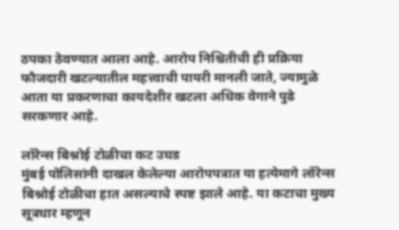ठपका ठेवण्यात आला आहे. आरोप निश्चितीची ही प्रक्रिया फौजदारी खटल्यातील महत्त्वाची पायरी मानली जाते, ज्यामुळे आता या प्रकरणाचा कायदेशीर खटला अधिक वेगाने पुढे सरकणार आहे.

लॉरेन्स बिश्नोई टोळीचा कट उघड
मुंबई पोलिसांनी दाखल केलेल्या आरोपपत्रात या हत्येमागे लॉरेन्स बिश्नोई टोळीचा हात असल्याचे स्पष्ट झाले आहे. या कटाचा मुख्य सूत्रधार म्हणून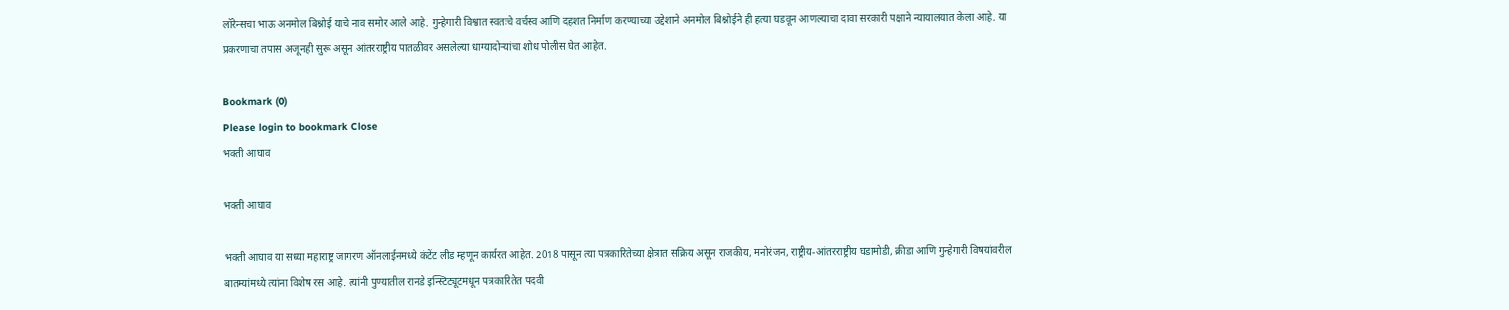लॉरेन्सचा भाऊ अनमोल बिश्नोई याचे नाव समोर आले आहे. गुन्हेगारी विश्वात स्वतःचे वर्चस्व आणि दहशत निर्माण करण्याच्या उद्देशाने अनमोल बिश्नोईने ही हत्या घडवून आणल्याचा दावा सरकारी पक्षाने न्यायालयात केला आहे. या प्रकरणाचा तपास अजूनही सुरू असून आंतरराष्ट्रीय पातळीवर असलेल्या धाग्यादोऱ्यांचा शोध पोलीस घेत आहेत.

Bookmark (0)
Please login to bookmark Close
भक्ती आघाव

भक्ती आघाव

भक्ती आघाव या सध्या महाराष्ट्र जागरण ऑनलाईनमध्ये कंटेंट लीड म्हणून कार्यरत आहेत. 2018 पासून त्या पत्रकारितेच्या क्षेत्रात सक्रिय असून राजकीय, मनोरंजन, राष्ट्रीय-आंतरराष्ट्रीय घडामोडी, क्रीडा आणि गुन्हेगारी विषयांवरील बातम्यांमध्ये त्यांना विशेष रस आहे. त्यांनी पुण्यातील रानडे इन्स्टिट्यूटमधून पत्रकारितेत पदवी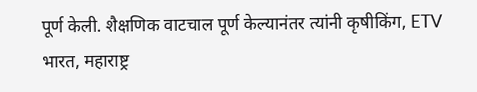पूर्ण केली. शैक्षणिक वाटचाल पूर्ण केल्यानंतर त्यांनी कृषीकिंग, ETV भारत, महाराष्ट्र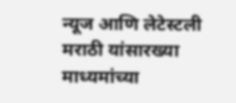न्यूज आणि लेटेस्टली मराठी यांसारख्या माध्यमांच्या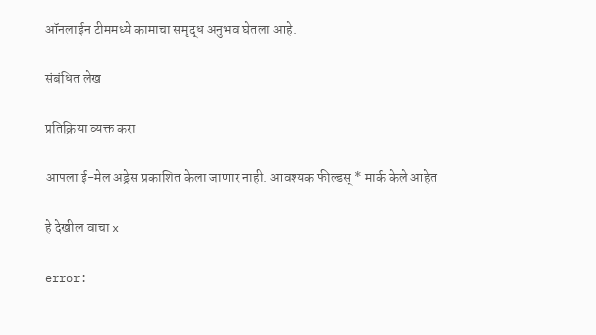ऑनलाईन टीममध्ये कामाचा समृद्ध अनुभव घेतला आहे.

संबंधित लेख

प्रतिक्रिया व्यक्त करा

आपला ई-मेल अड्रेस प्रकाशित केला जाणार नाही. आवश्यक फील्डस् * मार्क केले आहेत

हे देखील वाचा x

error: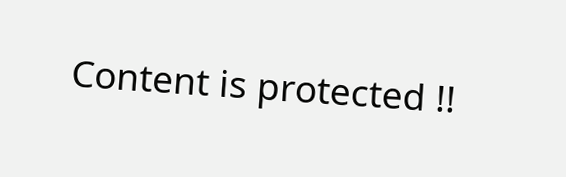Content is protected !!